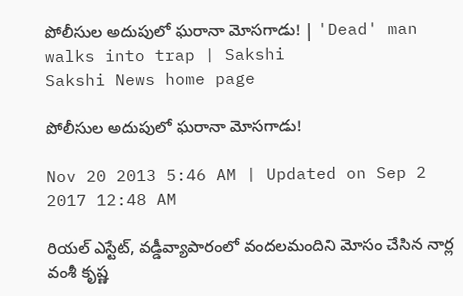పోలీసుల అదుపులో ఘరానా మోసగాడు! | 'Dead' man walks into trap | Sakshi
Sakshi News home page

పోలీసుల అదుపులో ఘరానా మోసగాడు!

Nov 20 2013 5:46 AM | Updated on Sep 2 2017 12:48 AM

రియల్ ఎస్టేట్, వడ్డీవ్యాపారంలో వందలమందిని మోసం చేసిన నార్ల వంశీ కృష్ణ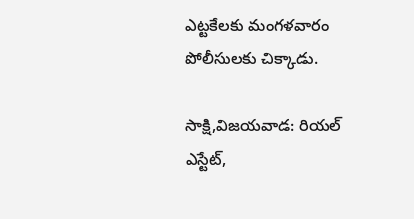ఎట్టకేలకు మంగళవారం పోలీసులకు చిక్కాడు.

సాక్షి,విజయవాడ: రియల్ ఎస్టేట్,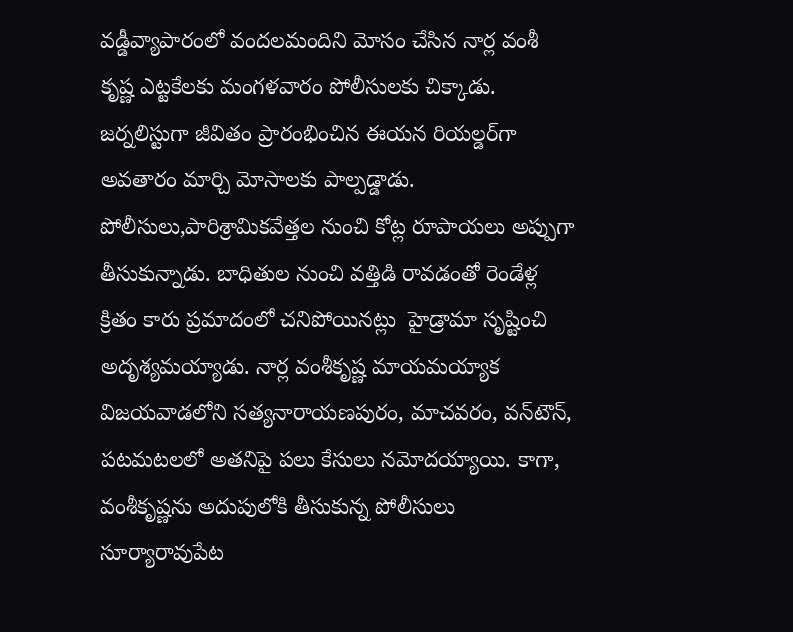వడ్డీవ్యాపారంలో వందలమందిని మోసం చేసిన నార్ల వంశీ కృష్ణ ఎట్టకేలకు మంగళవారం పోలీసులకు చిక్కాడు. జర్నలిస్టుగా జీవితం ప్రారంభించిన ఈయన రియల్డర్‌గా అవతారం మార్చి మోసాలకు పాల్పడ్డాడు. పోలీసులు,పారిశ్రామికవేత్తల నుంచి కోట్ల రూపాయలు అప్పుగా తీసుకున్నాడు. బాధితుల నుంచి వత్తిడి రావడంతో రెండేళ్ల క్రితం కారు ప్రమాదంలో చనిపోయినట్లు  హైడ్రామా సృష్టించి అదృశ్యమయ్యాడు. నార్ల వంశీకృష్ణ మాయమయ్యాక విజయవాడలోని సత్యనారాయణపురం, మాచవరం, వన్‌టౌన్, పటమటలలో అతనిపై పలు కేసులు నమోదయ్యాయి. కాగా, వంశీకృష్ణను అదుపులోకి తీసుకున్న పోలీసులు సూర్యారావుపేట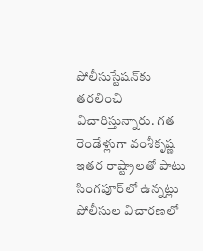పోలీసుస్టేషన్‌కు తరలించి విచారిస్తున్నారు. గత రెండేళ్లుగా వంశీకృష్ణ ఇతర రాష్ట్రాలతో పాటు సింగపూర్‌లో ఉన్నట్లు పోలీసుల విచారణలో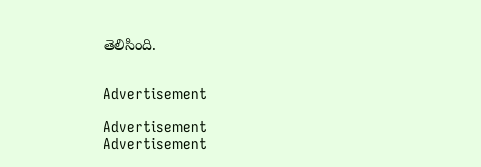తెలిసింది.


Advertisement

Advertisement
Advertisement